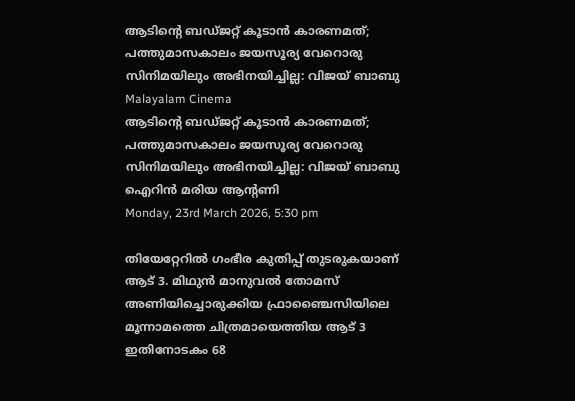ആടിന്റെ ബഡ്ജറ്റ് കൂടാന്‍ കാരണമത്; പത്തുമാസകാലം ജയസൂര്യ വേറൊരു സിനിമയിലും അഭിനയിച്ചില്ല: വിജയ് ബാബു
Malayalam Cinema
ആടിന്റെ ബഡ്ജറ്റ് കൂടാന്‍ കാരണമത്; പത്തുമാസകാലം ജയസൂര്യ വേറൊരു സിനിമയിലും അഭിനയിച്ചില്ല: വിജയ് ബാബു
ഐറിന്‍ മരിയ ആന്റണി
Monday, 23rd March 2026, 5:30 pm

തിയേറ്റേറില്‍ ഗംഭീര കുതിപ്പ് തുടരുകയാണ് ആട് 3. മിഥുന്‍ മാനുവല്‍ തോമസ് അണിയിച്ചൊരുക്കിയ ഫ്രാഞ്ചൈസിയിലെ മൂന്നാമത്തെ ചിത്രമായെത്തിയ ആട് 3 ഇതിനോടകം 68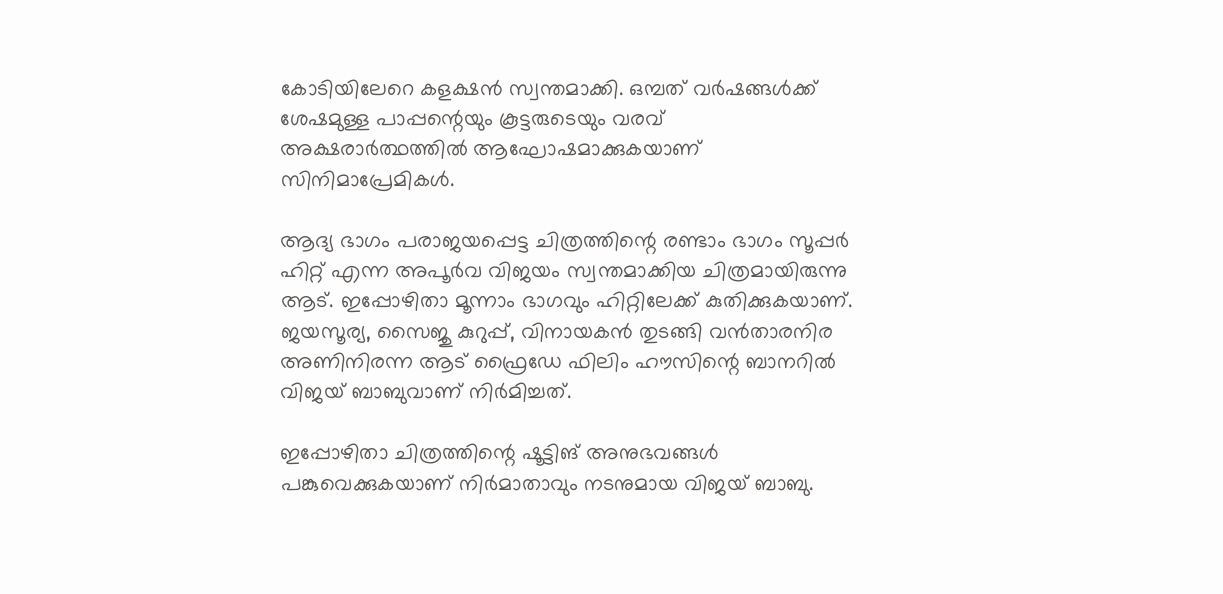കോടിയിലേറെ കളക്ഷന്‍ സ്വന്തമാക്കി. ഒമ്പത് വര്‍ഷങ്ങള്‍ക്ക് ശേഷമുള്ള പാപ്പന്റെയും കൂട്ടരുടെയും വരവ് അക്ഷരാര്‍ത്ഥത്തില്‍ ആഘോഷമാക്കുകയാണ് സിനിമാപ്രേമികള്‍.

ആദ്യ ഭാഗം പരാജയപ്പെട്ട ചിത്രത്തിന്റെ രണ്ടാം ഭാഗം സൂപ്പര്‍ ഹിറ്റ് എന്ന അപൂര്‍വ വിജയം സ്വന്തമാക്കിയ ചിത്രമായിരുന്നു ആട്. ഇപ്പോഴിതാ മൂന്നാം ഭാഗവും ഹിറ്റിലേക്ക് കുതിക്കുകയാണ്. ജയസൂര്യ, സൈജു കുറുപ്പ്, വിനായകന്‍ തുടങ്ങി വന്‍താരനിര അണിനിരന്ന ആട് ഫ്രൈഡേ ഫിലിം ഹൗസിന്റെ ബാനറില്‍ വിജയ് ബാബുവാണ് നിര്‍മിച്ചത്.

ഇപ്പോഴിതാ ചിത്രത്തിന്റെ ഷൂട്ടിങ് അനുഭവങ്ങള്‍ പങ്കുവെക്കുകയാണ് നിര്‍മാതാവും നടനുമായ വിജയ് ബാബു.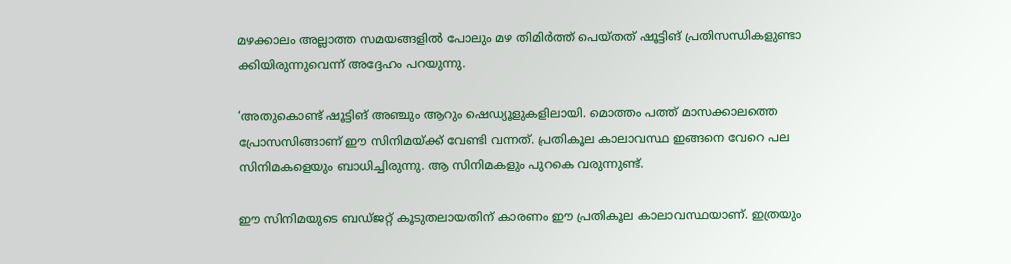മഴക്കാലം അല്ലാത്ത സമയങ്ങളില്‍ പോലും മഴ തിമിര്‍ത്ത് പെയ്തത് ഷൂട്ടിങ് പ്രതിസന്ധികളുണ്ടാ ക്കിയിരുന്നുവെന്ന് അദ്ദേഹം പറയുന്നു.

‘അതുകൊണ്ട് ഷൂട്ടിങ് അഞ്ചും ആറും ഷെഡ്യൂളുകളിലായി. മൊത്തം പത്ത് മാസക്കാലത്തെ പ്രോസസിങ്ങാണ് ഈ സിനിമയ്ക്ക് വേണ്ടി വന്നത്. പ്രതികൂല കാലാവസ്ഥ ഇങ്ങനെ വേറെ പല സിനിമകളെയും ബാധിച്ചിരുന്നു. ആ സിനിമകളും പുറകെ വരുന്നുണ്ട്.

ഈ സിനിമയുടെ ബഡ്ജറ്റ് കൂടുതലായതിന് കാരണം ഈ പ്രതികൂല കാലാവസ്ഥയാണ്. ഇത്രയും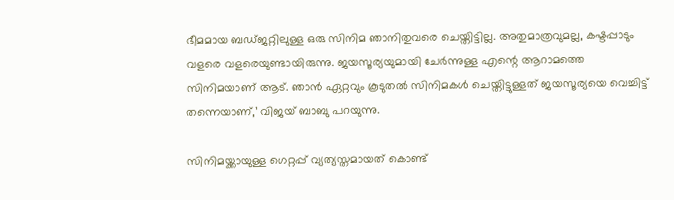ഭീമമായ ബഡ്ജറ്റിലുള്ള ഒരു സിനിമ ഞാനിതുവരെ ചെയ്തിട്ടില്ല. അതുമാത്രവുമല്ല, കഷ്ടപ്പാടും വളരെ വളരെയുണ്ടായിരുന്നു. ജയസൂര്യയുമായി ചേര്‍ന്നുള്ള എന്റെ ആറാമത്തെ സിനിമയാണ് ആട്. ഞാന്‍ ഏറ്റവും കൂടുതല്‍ സിനിമകള്‍ ചെയ്തിട്ടുള്ളത് ജയസൂര്യയെ വെച്ചിട്ട് തന്നെയാണ്,’ വിജയ് ബാബു പറയുന്നു.

സിനിമയ്ക്കായുള്ള ഗെറ്റപ്പ് വ്യത്യസ്തമായത് കൊണ്ട്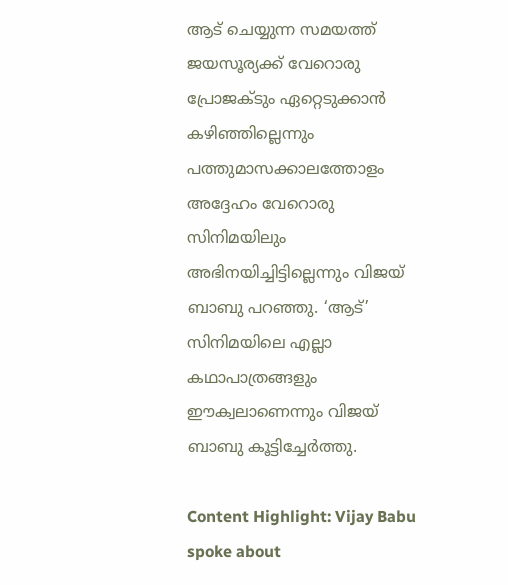ആട് ചെയ്യുന്ന സമയത്ത് ജയസൂര്യക്ക് വേറൊരു പ്രോജക്ടും ഏറ്റെടുക്കാന്‍ കഴിഞ്ഞില്ലെന്നും പത്തുമാസക്കാലത്തോളം അദ്ദേഹം വേറൊരു സിനിമയിലും അഭിനയിച്ചിട്ടില്ലെന്നും വിജയ് ബാബു പറഞ്ഞു. ‘ആട്’ സിനിമയിലെ എല്ലാ കഥാപാത്രങ്ങളും ഈക്വലാണെന്നും വിജയ് ബാബു കൂട്ടിച്ചേര്‍ത്തു.

Content Highlight: Vijay Babu spoke about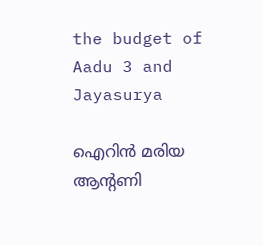the budget of Aadu 3 and Jayasurya

ഐറിന്‍ മരിയ ആന്റണി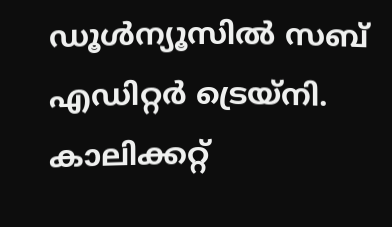ഡൂള്‍ന്യൂസില്‍ സബ് എഡിറ്റര്‍ ട്രെയ്‌നി. കാലിക്കറ്റ്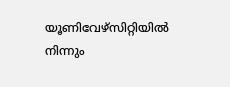യൂണിവേഴ്‌സിറ്റിയില്‍ നിന്നും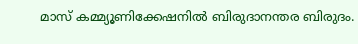മാസ് കമ്മ്യൂണിക്കേഷനില്‍ ബിരുദാനന്തര ബിരുദം.